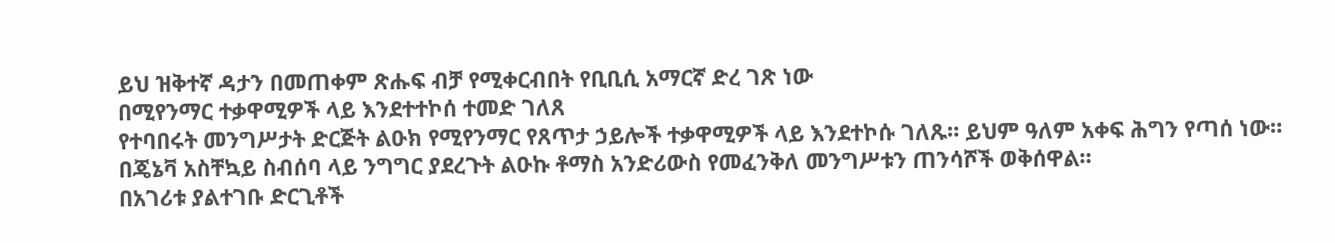ይህ ዝቅተኛ ዳታን በመጠቀም ጽሑፍ ብቻ የሚቀርብበት የቢቢሲ አማርኛ ድረ ገጽ ነው
በሚየንማር ተቃዋሚዎች ላይ እንደተተኮሰ ተመድ ገለጸ
የተባበሩት መንግሥታት ድርጅት ልዑክ የሚየንማር የጸጥታ ኃይሎች ተቃዋሚዎች ላይ እንደተኮሱ ገለጹ። ይህም ዓለም አቀፍ ሕግን የጣሰ ነው።
በጄኔቫ አስቸኳይ ስብሰባ ላይ ንግግር ያደረጉት ልዑኩ ቶማስ አንድሪውስ የመፈንቅለ መንግሥቱን ጠንሳሾች ወቅሰዋል።
በአገሪቱ ያልተገቡ ድርጊቶች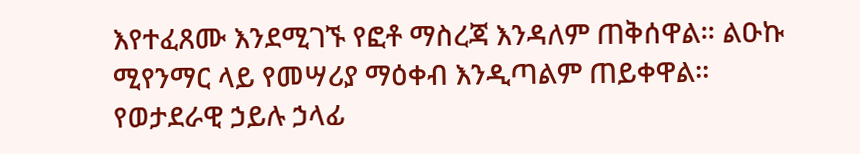እየተፈጸሙ እንደሚገኙ የፎቶ ማስረጃ እንዳለም ጠቅሰዋል። ልዑኩ ሚየንማር ላይ የመሣሪያ ማዕቀብ እንዲጣልም ጠይቀዋል።
የወታደራዊ ኃይሉ ኃላፊ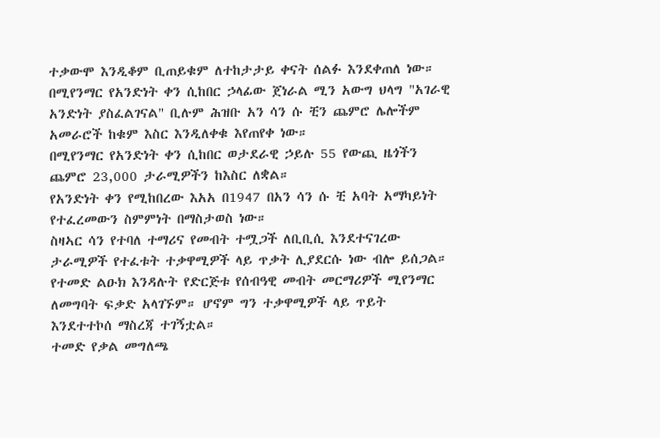ተቃውሞ እንዲቆም ቢጠይቁም ለተከታታይ ቀናት ሰልፉ እንደቀጠለ ነው።
በሚየንማር የአንድነት ቀን ሲከበር ኃላፊው ጀነራል ሚን አውግ ህላግ "አገራዊ አንድነት ያስፈልገናል" ቢሉም ሕዝቡ አን ሳን ሱ ቺን ጨምሮ ሌሎችም አመራሮች ከቁም እስር እንዲለቀቁ እየጠየቀ ነው።
በሚየንማር የአንድነት ቀን ሲከበር ወታደራዊ ኃይሉ 55 የውጪ ዜጎችን ጨምሮ 23,000 ታራሚዎችን ከእስር ለቋል።
የአንድነት ቀን የሚከበረው እአአ በ1947 በአን ሳን ሱ ቺ አባት አማካይነት የተፈረመውን ስምምነት በማስታወስ ነው።
ስዛኣር ሳን የተባለ ተማሪና የመብት ተሟጋች ለቢቢሲ እንደተናገረው ታራሚዎች የተፈቱት ተቃዋሚዎች ላይ ጥቃት ሊያደርሱ ነው ብሎ ይሰጋል።
የተመድ ልዑክ እንዳሉት የድርጅቱ የሰብዓዊ መብት መርማሪዎች ሚየንማር ለመግባት ፍቃድ አላገኙም። ሆኖም ግን ተቃዋሚዎች ላይ ጥይት እንደተተኮሰ ማስረጃ ተገኝቷል።
ተመድ የቃል መግለጫ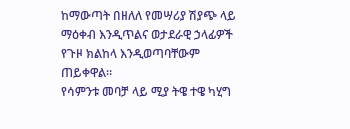ከማውጣት በዘለለ የመሣሪያ ሽያጭ ላይ ማዕቀብ እንዲጥልና ወታደራዊ ኃላፊዎች የጉዞ ክልከላ እንዲወጣባቸውም ጠይቀዋል።
የሳምንቱ መባቻ ላይ ሚያ ትዌ ተዌ ካሂግ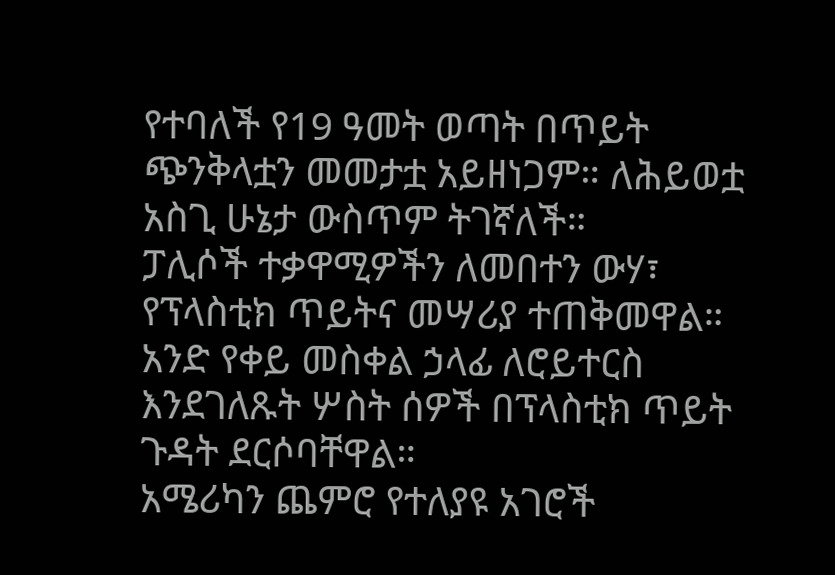የተባለች የ19 ዓመት ወጣት በጥይት ጭንቅላቷን መመታቷ አይዘነጋም። ለሕይወቷ አስጊ ሁኔታ ውስጥም ትገኛለች።
ፓሊሶች ተቃዋሚዎችን ለመበተን ውሃ፣ የፕላስቲክ ጥይትና መሣሪያ ተጠቅመዋል።
አንድ የቀይ መስቀል ኃላፊ ለሮይተርስ እንደገለጹት ሦስት ሰዎች በፕላስቲክ ጥይት ጉዳት ደርሶባቸዋል።
አሜሪካን ጨምሮ የተለያዩ አገሮች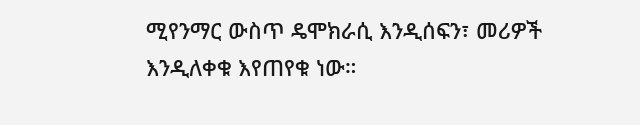ሚየንማር ውስጥ ዴሞክራሲ እንዲሰፍን፣ መሪዎች እንዲለቀቁ እየጠየቁ ነው።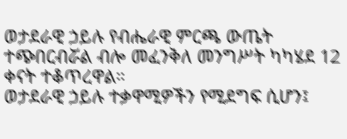ወታደራዊ ኃይሉ የብሔራዊ ምርጫ ውጤት ተጭበርብሯል ብሎ መፈንቅለ መንግሥት ካካሄደ 12 ቀናት ተቆጥረዋል።
ወታደራዊ ኃይሉ ተቃዋሚዎችን የሚደግፍ ሲሆን፤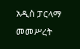አዲስ ፓርላማ መመሥረት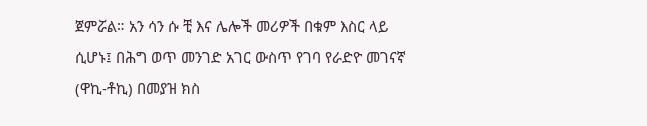ጀምሯል። አን ሳን ሱ ቺ እና ሌሎች መሪዎች በቁም እስር ላይ ሲሆኑ፤ በሕግ ወጥ መንገድ አገር ውስጥ የገባ የራድዮ መገናኛ (ዋኪ-ቶኪ) በመያዝ ክስ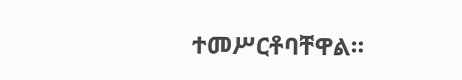ተመሥርቶባቸዋል።